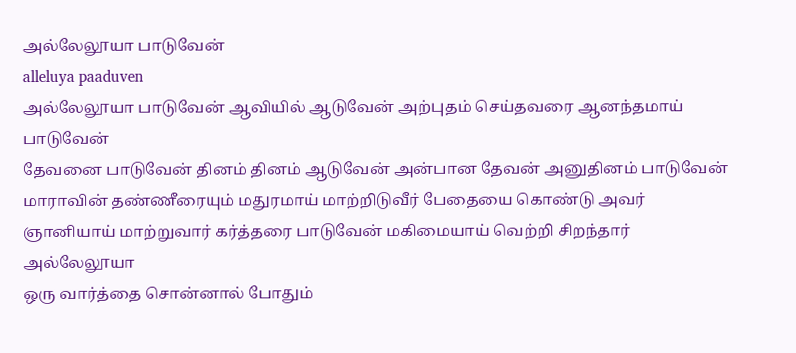அல்லேலூயா பாடுவேன்
alleluya paaduven
அல்லேலூயா பாடுவேன் ஆவியில் ஆடுவேன் அற்புதம் செய்தவரை ஆனந்தமாய் பாடுவேன்
தேவனை பாடுவேன் தினம் தினம் ஆடுவேன் அன்பான தேவன் அனுதினம் பாடுவேன்
மாராவின் தண்ணீரையும் மதுரமாய் மாற்றிடுவீர் பேதையை கொண்டு அவர் ஞானியாய் மாற்றுவார் கர்த்தரை பாடுவேன் மகிமையாய் வெற்றி சிறந்தார்
அல்லேலூயா
ஒரு வார்த்தை சொன்னால் போதும்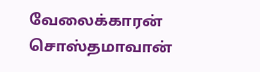வேலைக்காரன் சொஸ்தமாவான்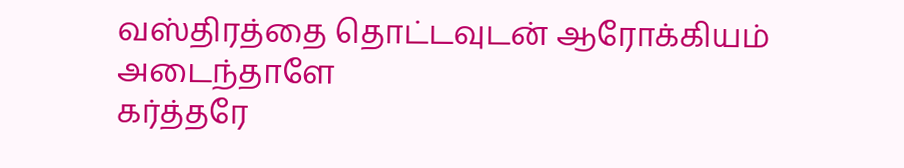வஸ்திரத்தை தொட்டவுடன் ஆரோக்கியம் அடைந்தாளே
கர்த்தரே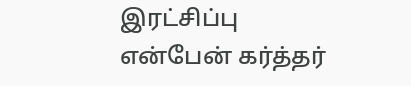இரட்சிப்பு என்பேன் கர்த்தர்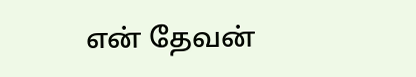என் தேவன்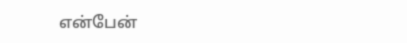என்பேன்